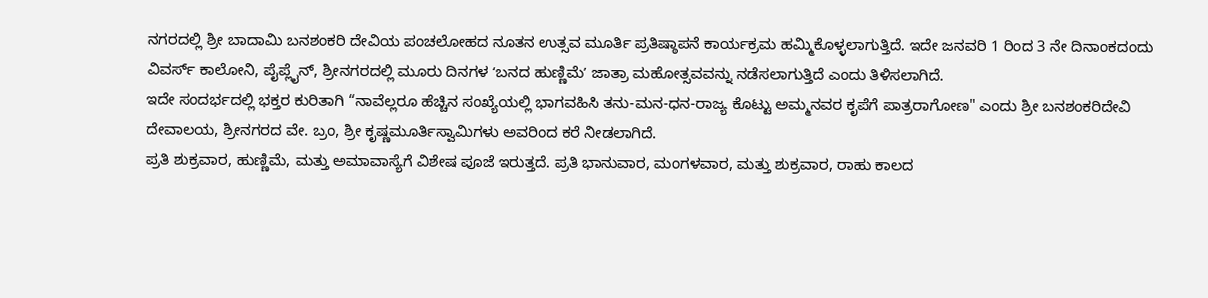ನಗರದಲ್ಲಿ ಶ್ರೀ ಬಾದಾಮಿ ಬನಶಂಕರಿ ದೇವಿಯ ಪಂಚಲೋಹದ ನೂತನ ಉತ್ಸವ ಮೂರ್ತಿ ಪ್ರತಿಷ್ಠಾಪನೆ ಕಾರ್ಯಕ್ರಮ ಹಮ್ಮಿಕೊಳ್ಳಲಾಗುತ್ತಿದೆ. ಇದೇ ಜನವರಿ 1 ರಿಂದ 3 ನೇ ದಿನಾಂಕದಂದು ವಿವರ್ಸ್ ಕಾಲೋನಿ, ಪೈಪ್ಲೈನ್, ಶ್ರೀನಗರದಲ್ಲಿ ಮೂರು ದಿನಗಳ ʻಬನದ ಹುಣ್ಣಿಮೆʼ ಜಾತ್ರಾ ಮಹೋತ್ಸವವನ್ನು ನಡೆಸಲಾಗುತ್ತಿದೆ ಎಂದು ತಿಳಿಸಲಾಗಿದೆ.
ಇದೇ ಸಂದರ್ಭದಲ್ಲಿ ಭಕ್ತರ ಕುರಿತಾಗಿ “ನಾವೆಲ್ಲರೂ ಹೆಚ್ಚಿನ ಸಂಖ್ಯೆಯಲ್ಲಿ ಭಾಗವಹಿಸಿ ತನು-ಮನ-ಧನ-ರಾಜ್ಯ ಕೊಟ್ಟು ಅಮ್ಮನವರ ಕೃಪೆಗೆ ಪಾತ್ರರಾಗೋಣ" ಎಂದು ಶ್ರೀ ಬನಶಂಕರಿದೇವಿ ದೇವಾಲಯ, ಶ್ರೀನಗರದ ವೇ. ಬ್ರಂ, ಶ್ರೀ ಕೃಷ್ಣಮೂರ್ತಿಸ್ವಾಮಿಗಳು ಅವರಿಂದ ಕರೆ ನೀಡಲಾಗಿದೆ.
ಪ್ರತಿ ಶುಕ್ರವಾರ, ಹುಣ್ಣಿಮೆ, ಮತ್ತು ಅಮಾವಾಸ್ಯೆಗೆ ವಿಶೇಷ ಪೂಜೆ ಇರುತ್ತದೆ. ಪ್ರತಿ ಭಾನುವಾರ, ಮಂಗಳವಾರ, ಮತ್ತು ಶುಕ್ರವಾರ, ರಾಹು ಕಾಲದ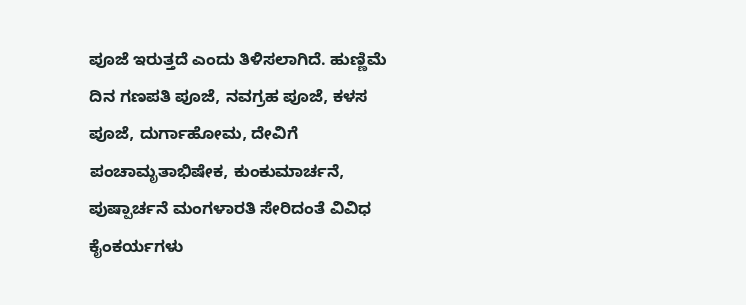ಪೂಜೆ ಇರುತ್ತದೆ ಎಂದು ತಿಳಿಸಲಾಗಿದೆ. ಹುಣ್ಣಿಮೆ ದಿನ ಗಣಪತಿ ಪೂಜೆ, ನವಗ್ರಹ ಪೂಜೆ, ಕಳಸ ಪೂಜೆ, ದುರ್ಗಾಹೋಮ, ದೇವಿಗೆ ಪಂಚಾಮೃತಾಭಿಷೇಕ, ಕುಂಕುಮಾರ್ಚನೆ, ಪುಷ್ಪಾರ್ಚನೆ ಮಂಗಳಾರತಿ ಸೇರಿದಂತೆ ವಿವಿಧ ಕೈಂಕರ್ಯಗಳು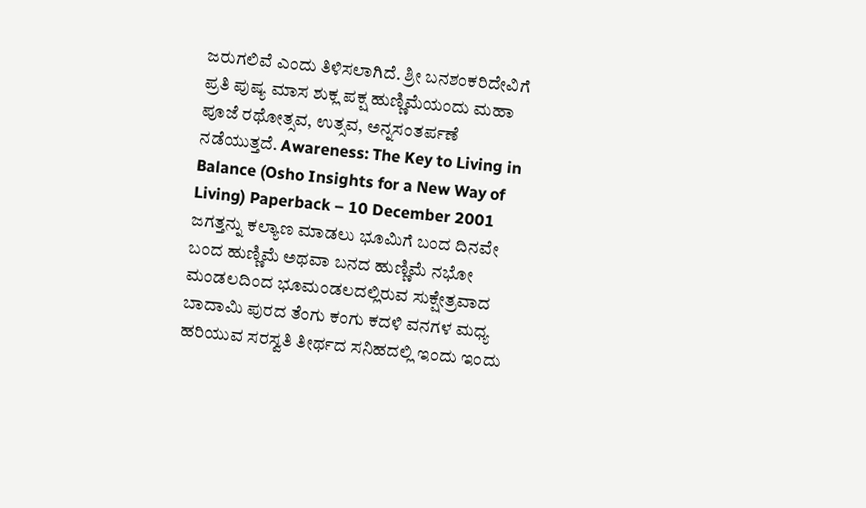ಜರುಗಲಿವೆ ಎಂದು ತಿಳಿಸಲಾಗಿದೆ. ಶ್ರೀ ಬನಶಂಕರಿದೇವಿಗೆ ಪ್ರತಿ ಪುಷ್ಯ ಮಾಸ ಶುಕ್ಲ ಪಕ್ಷ ಹುಣ್ಣಿಮೆಯಂದು ಮಹಾ ಪೂಜೆ ರಥೋತ್ಸವ, ಉತ್ಸವ, ಅನ್ನಸಂತರ್ಪಣೆ ನಡೆಯುತ್ತದೆ. Awareness: The Key to Living in Balance (Osho Insights for a New Way of Living) Paperback – 10 December 2001
ಜಗತ್ತನ್ನು ಕಲ್ಯಾಣ ಮಾಡಲು ಭೂಮಿಗೆ ಬಂದ ದಿನವೇ ಬಂದ ಹುಣ್ಣಿಮೆ ಅಥವಾ ಬನದ ಹುಣ್ಣಿಮೆ ನಭೋ ಮಂಡಲದಿಂದ ಭೂಮಂಡಲದಲ್ಲಿರುವ ಸುಕ್ಷೇತ್ರವಾದ ಬಾದಾಮಿ ಪುರದ ತೆಂಗು ಕಂಗು ಕದಳಿ ವನಗಳ ಮಧ್ಯ ಹರಿಯುವ ಸರಸ್ವತಿ ತೀರ್ಥದ ಸನಿಹದಲ್ಲಿ ಇಂದು ಇಂದು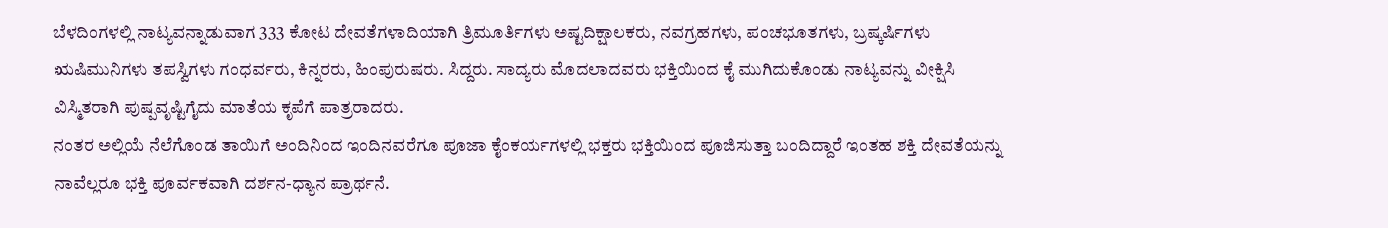ಬೆಳದಿಂಗಳಲ್ಲಿ ನಾಟ್ಯವನ್ನಾಡುವಾಗ 333 ಕೋಟ ದೇವತೆಗಳಾದಿಯಾಗಿ ತ್ರಿಮೂರ್ತಿಗಳು ಅಷ್ಟದಿಕ್ಷಾಲಕರು, ನವಗ್ರಹಗಳು, ಪಂಚಭೂತಗಳು, ಬ್ರಷ್ಕರ್ಷಿಗಳು ಋಷಿಮುನಿಗಳು ತಪಸ್ವಿಗಳು ಗಂಧರ್ವರು, ಕಿನ್ನರರು, ಹಿಂಪುರುಷರು. ಸಿದ್ದರು. ಸಾದ್ಯರು ಮೊದಲಾದವರು ಭಕ್ತಿಯಿಂದ ಕೈ ಮುಗಿದುಕೊಂಡು ನಾಟ್ಯವನ್ನು ವೀಕ್ಷಿಸಿ ವಿಸ್ಮಿತರಾಗಿ ಪುಷ್ಪವೃಷ್ಟಿಗೈದು ಮಾತೆಯ ಕೃಪೆಗೆ ಪಾತ್ರರಾದರು.
ನಂತರ ಅಲ್ಲಿಯೆ ನೆಲೆಗೊಂಡ ತಾಯಿಗೆ ಅಂದಿನಿಂದ ಇಂದಿನವರೆಗೂ ಪೂಜಾ ಕೈಂಕರ್ಯಗಳಲ್ಲಿ ಭಕ್ತರು ಭಕ್ತಿಯಿಂದ ಪೂಜಿಸುತ್ತಾ ಬಂದಿದ್ದಾರೆ ಇಂತಹ ಶಕ್ತಿ ದೇವತೆಯನ್ನು ನಾವೆಲ್ಲರೂ ಭಕ್ತಿ ಪೂರ್ವಕವಾಗಿ ದರ್ಶನ-ಧ್ಯಾನ ಪ್ರಾರ್ಥನೆ.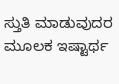ಸ್ತುತಿ ಮಾಡುವುದರ ಮೂಲಕ ಇಷ್ಟಾರ್ಥ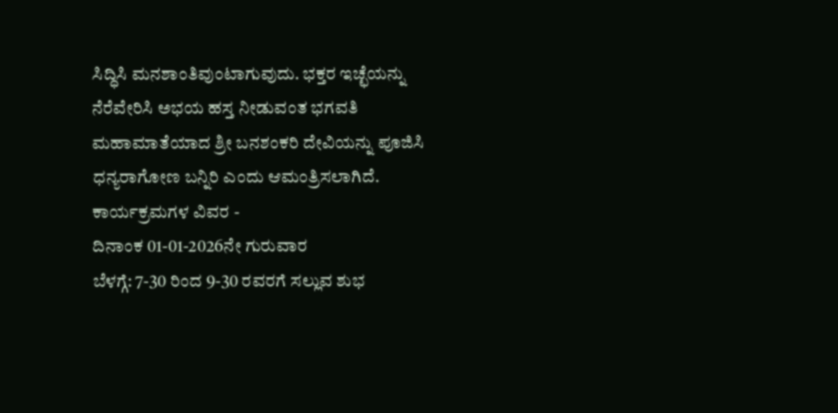ಸಿದ್ಧಿಸಿ ಮನಶಾಂತಿವುಂಟಾಗುವುದು. ಭಕ್ತರ ಇಚ್ಛೆಯನ್ನು ನೆರೆವೇರಿಸಿ ಅಭಯ ಹಸ್ತ ನೀಡುವಂತ ಭಗವತಿ ಮಹಾಮಾತೆಯಾದ ಶ್ರೀ ಬನಶಂಕರಿ ದೇವಿಯನ್ನು ಪೂಜಿಸಿ ಧನ್ಯರಾಗೋಣ ಬನ್ನಿರಿ ಎಂದು ಆಮಂತ್ರಿಸಲಾಗಿದೆ.
ಕಾರ್ಯಕ್ರಮಗಳ ವಿವರ -
ದಿನಾಂಕ 01-01-2026ನೇ ಗುರುವಾರ
ಬೆಳಗ್ಗೆ: 7-30 ರಿಂದ 9-30 ರವರಗೆ ಸಲ್ಲುವ ಶುಭ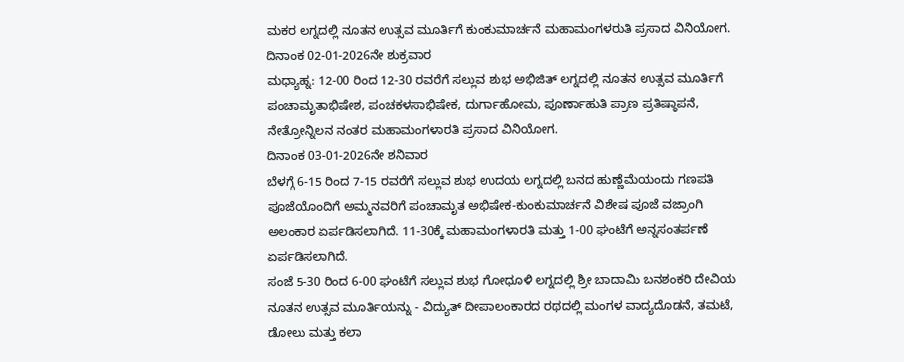ಮಕರ ಲಗ್ನದಲ್ಲಿ ನೂತನ ಉತ್ಸವ ಮೂರ್ತಿಗೆ ಕುಂಕುಮಾರ್ಚನೆ ಮಹಾಮಂಗಳರುತಿ ಪ್ರಸಾದ ವಿನಿಯೋಗ.
ದಿನಾಂಕ 02-01-2026ನೇ ಶುಕ್ರವಾರ
ಮಧ್ಯಾಹ್ನ: 12-00 ರಿಂದ 12-30 ರವರೆಗೆ ಸಲ್ಲುವ ಶುಭ ಅಭಿಜಿತ್ ಲಗ್ನದಲ್ಲಿ ನೂತನ ಉತ್ಸವ ಮೂರ್ತಿಗೆ ಪಂಚಾಮೃತಾಭಿಷೇಶ, ಪಂಚಕಳಸಾಭಿಷೇಕ, ದುರ್ಗಾಹೋಮ, ಪೂರ್ಣಾಹುತಿ ಪ್ರಾಣ ಪ್ರತಿಷ್ಠಾಪನೆ, ನೇತ್ರೋನ್ನಿಲನ ನಂತರ ಮಹಾಮಂಗಳಾರತಿ ಪ್ರಸಾದ ವಿನಿಯೋಗ.
ದಿನಾಂಕ 03-01-2026ನೇ ಶನಿವಾರ
ಬೆಳಗ್ಗೆ 6-15 ರಿಂದ 7-15 ರವರೆಗೆ ಸಲ್ಲುವ ಶುಭ ಉದಯ ಲಗ್ನದಲ್ಲಿ ಬನದ ಹುಣ್ಣೆಮೆಯಂದು ಗಣಪತಿ ಪೂಜೆಯೊಂದಿಗೆ ಅಮ್ಮನವರಿಗೆ ಪಂಚಾಮೃತ ಅಭಿಷೇಕ-ಕುಂಕುಮಾರ್ಚನೆ ವಿಶೇಷ ಪೂಜೆ ವಜ್ರಾಂಗಿ ಅಲಂಕಾರ ಏರ್ಪಡಿಸಲಾಗಿದೆ. 11-30ಕ್ಕೆ ಮಹಾಮಂಗಳಾರತಿ ಮತ್ತು 1-00 ಘಂಟೆಗೆ ಅನ್ನಸಂತರ್ಪಣೆ ಏರ್ಪಡಿಸಲಾಗಿದೆ.
ಸಂಜೆ 5-30 ರಿಂದ 6-00 ಘಂಟೆಗೆ ಸಲ್ಲುವ ಶುಭ ಗೋಧೂಳಿ ಲಗ್ನದಲ್ಲಿ ಶ್ರೀ ಬಾದಾಮಿ ಬನಶಂಕರಿ ದೇವಿಯ ನೂತನ ಉತ್ಸವ ಮೂರ್ತಿಯನ್ನು - ವಿದ್ಯುತ್ ದೀಪಾಲಂಕಾರದ ರಥದಲ್ಲಿ ಮಂಗಳ ವಾದ್ಯದೊಡನೆ, ತಮಟೆ, ಡೋಲು ಮತ್ತು ಕಲಾ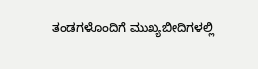ತಂಡಗಳೊಂದಿಗೆ ಮುಖ್ಯಬೀದಿಗಳಲ್ಲಿ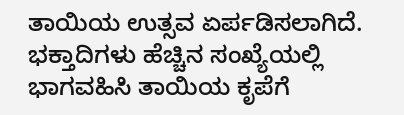ತಾಯಿಯ ಉತ್ಸವ ಏರ್ಪಡಿಸಲಾಗಿದೆ. ಭಕ್ತಾದಿಗಳು ಹೆಚ್ಚಿನ ಸಂಖ್ಯೆಯಲ್ಲಿ ಭಾಗವಹಿಸಿ ತಾಯಿಯ ಕೃಪೆಗೆ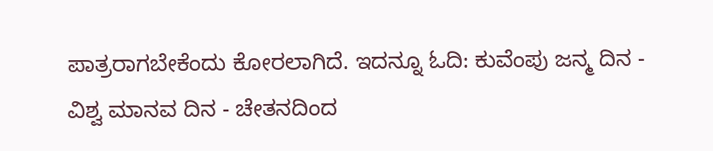ಪಾತ್ರರಾಗಬೇಕೆಂದು ಕೋರಲಾಗಿದೆ. ಇದನ್ನೂ ಓದಿ: ಕುವೆಂಪು ಜನ್ಮ ದಿನ - ವಿಶ್ವ ಮಾನವ ದಿನ - ಚೇತನದಿಂದ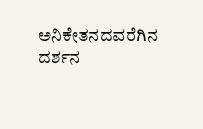ಅನಿಕೇತನದವರೆಗಿನ ದರ್ಶನ